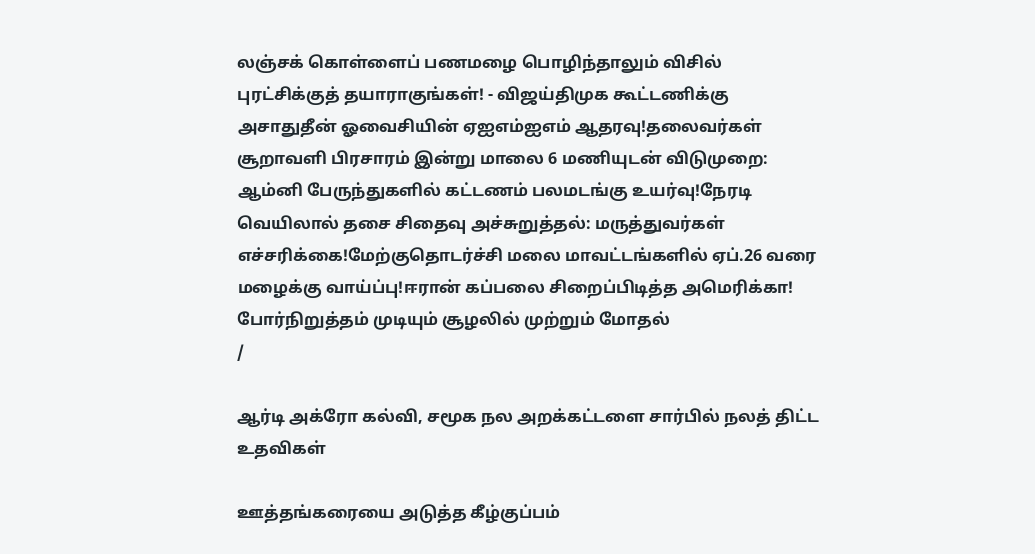லஞ்சக் கொள்ளைப் பணமழை பொழிந்தாலும் விசில் புரட்சிக்குத் தயாராகுங்கள்! - விஜய்திமுக கூட்டணிக்கு அசாதுதீன் ஓவைசியின் ஏஐஎம்ஐஎம் ஆதரவு!தலைவர்கள் சூறாவளி பிரசாரம் இன்று மாலை 6 மணியுடன் விடுமுறை: ஆம்னி பேருந்துகளில் கட்டணம் பலமடங்கு உயர்வு!நேரடி வெயிலால் தசை சிதைவு அச்சுறுத்தல்: மருத்துவர்கள் எச்சரிக்கை!மேற்குதொடர்ச்சி மலை மாவட்டங்களில் ஏப்.26 வரை மழைக்கு வாய்ப்பு!ஈரான் கப்பலை சிறைப்பிடித்த அமெரிக்கா! போர்நிறுத்தம் முடியும் சூழலில் முற்றும் மோதல்
/

ஆர்டி அக்ரோ கல்வி, சமூக நல அறக்கட்டளை சார்பில் நலத் திட்ட உதவிகள்

ஊத்தங்கரையை அடுத்த கீழ்குப்பம்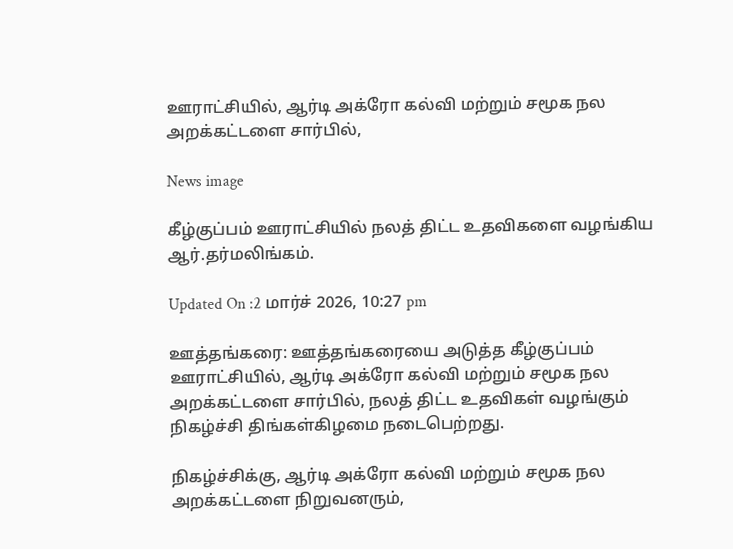ஊராட்சியில், ஆர்டி அக்ரோ கல்வி மற்றும் சமூக நல அறக்கட்டளை சார்பில்,

News image

கீழ்குப்பம் ஊராட்சியில் நலத் திட்ட உதவிகளை வழங்கிய ஆர்.தர்மலிங்கம்.

Updated On :2 மார்ச் 2026, 10:27 pm

ஊத்தங்கரை: ஊத்தங்கரையை அடுத்த கீழ்குப்பம் ஊராட்சியில், ஆர்டி அக்ரோ கல்வி மற்றும் சமூக நல அறக்கட்டளை சார்பில், நலத் திட்ட உதவிகள் வழங்கும் நிகழ்ச்சி திங்கள்கிழமை நடைபெற்றது.

நிகழ்ச்சிக்கு, ஆர்டி அக்ரோ கல்வி மற்றும் சமூக நல அறக்கட்டளை நிறுவனரும்,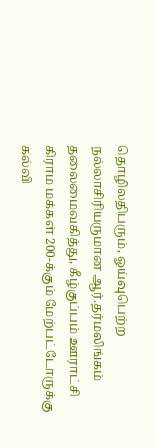தொழிலதிபரும், ஓய்வுபெற்ற நல்லாசிரியருமான ஆர்.தர்மலிங்கம் தலைமைவகித்து, கீழ்குப்பம் ஊராட்சி கிராம மக்கள் 200-க்கும் மேற்பட்டோருக்கு கல்வி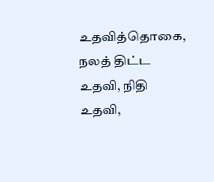உதவித்தொகை, நலத் திட்ட உதவி, நிதி உதவி,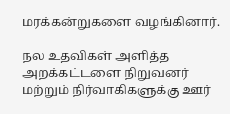மரக்கன்றுகளை வழங்கினார்.

நல உதவிகள் அளித்த அறக்கட்டளை நிறுவனர் மற்றும் நிர்வாகிகளுக்கு ஊர்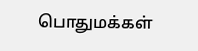பொதுமக்கள்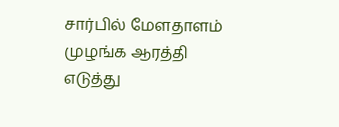சார்பில் மேளதாளம் முழங்க ஆரத்தி எடுத்து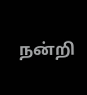நன்றி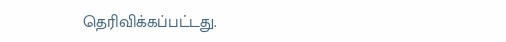தெரிவிக்கப்பட்டது.